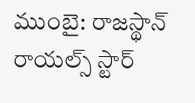ముంబై: రాజస్థాన్ రాయల్స్ స్టార్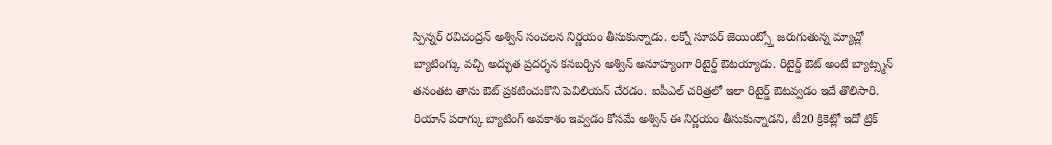స్పిన్నర్ రవిచంద్రన్ అశ్విన్ సంచలన నిర్ణయం తీసుకున్నాడు. లక్నో సూపర్ జెయింట్స్తో జరుగుతున్న మ్యాచ్లో బ్యాటింగ్కు వచ్చి అద్భుత ప్రదర్శన కనబర్చిన అశ్విన్ అనూహ్యంగా రిటైర్డ్ ఔటయ్యాడు. రిటైర్డ్ ఔట్ అంటే బ్యాట్స్మన్ తనంతట తాను ఔట్ ప్రకటించుకొని పెవిలియన్ చేరడం. ఐపీఎల్ చరిత్రలో ఇలా రిటైర్డ్ ఔటవ్వడం ఇదే తొలిసారి. రియాన్ పరాగ్కు బ్యాటింగ్ అవకాశం ఇవ్వడం కోసమే అశ్విన్ ఈ నిర్ణయం తీసుకున్నాడని, టీ20 క్రికెట్లో ఇదో ట్రిక్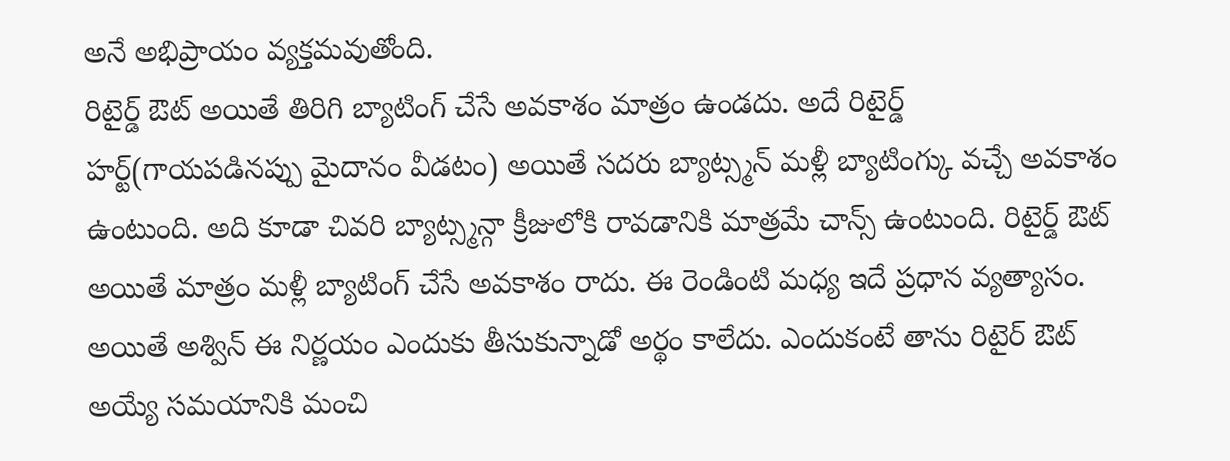అనే అభిప్రాయం వ్యక్తమవుతోంది.
రిటైర్డ్ ఔట్ అయితే తిరిగి బ్యాటింగ్ చేసే అవకాశం మాత్రం ఉండదు. అదే రిటైర్డ్ హర్ట్(గాయపడినప్పు మైదానం వీడటం) అయితే సదరు బ్యాట్స్మన్ మళ్లీ బ్యాటింగ్కు వచ్చే అవకాశం ఉంటుంది. అది కూడా చివరి బ్యాట్స్మన్గా క్రీజులోకి రావడానికి మాత్రమే చాన్స్ ఉంటుంది. రిటైర్డ్ ఔట్ అయితే మాత్రం మళ్లీ బ్యాటింగ్ చేసే అవకాశం రాదు. ఈ రెండింటి మధ్య ఇదే ప్రధాన వ్యత్యాసం.
అయితే అశ్విన్ ఈ నిర్ణయం ఎందుకు తీసుకున్నాడో అర్థం కాలేదు. ఎందుకంటే తాను రిటైర్ ఔట్ అయ్యే సమయానికి మంచి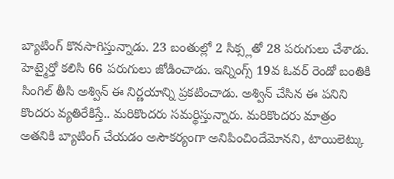బ్యాటింగ్ కొనసాగిస్తున్నాడు. 23 బంతుల్లో 2 సిక్స్లతో 28 పరుగులు చేశాడు. హెట్మైర్తో కలిసి 66 పరుగులు జోడించాడు. ఇన్నింగ్స్ 19వ ఓవర్ రెండో బంతికి సింగిల్ తీసి అశ్విన్ ఈ నిర్ణయాన్ని ప్రకటించాడు. అశ్విన్ చేసిన ఈ పనిని కొందరు వ్యతిరేకిస్తే.. మరికొందరు సమర్థిస్తున్నారు. మరికొందరు మాత్రం అతనికి బ్యాటింగ్ చేయడం అసౌకర్యంగా అనిపించిందేమోనని, టాయిలెట్కు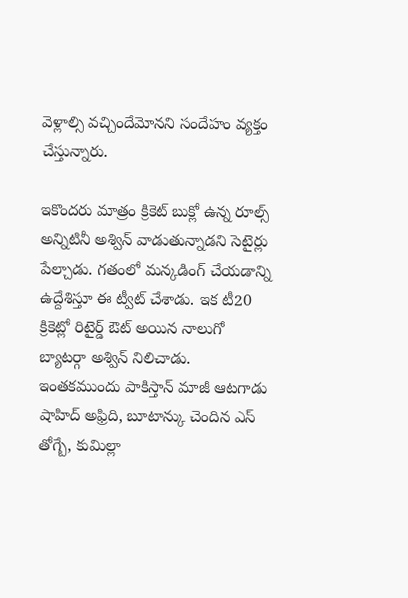వెళ్లాల్సి వచ్చిందేమోనని సందేహం వ్యక్తం చేస్తున్నారు.

ఇకొందరు మాత్రం క్రికెట్ బుక్లో ఉన్న రూల్స్ అన్నిటినీ అశ్విన్ వాడుతున్నాడని సెటైర్లు పేల్చాడు. గతంలో మన్కడింగ్ చేయడాన్ని ఉద్దేశిస్తూ ఈ ట్వీట్ చేశాడు. ఇక టీ20 క్రికెట్లో రిటైర్డ్ ఔట్ అయిన నాలుగో బ్యాటర్గా అశ్విన్ నిలిచాడు. ఇంతకముందు పాకిస్తాన్ మాజీ ఆటగాడు షాహిద్ అఫ్రిది, బూటాన్కు చెందిన ఎస్ తోగ్బే, కుమిల్లా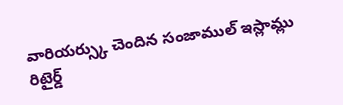వారియర్స్కు చెందిన సంజాముల్ ఇస్లామ్లు రిటైర్డ్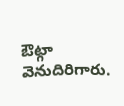ఔట్గా వెనుదిరిగారు.